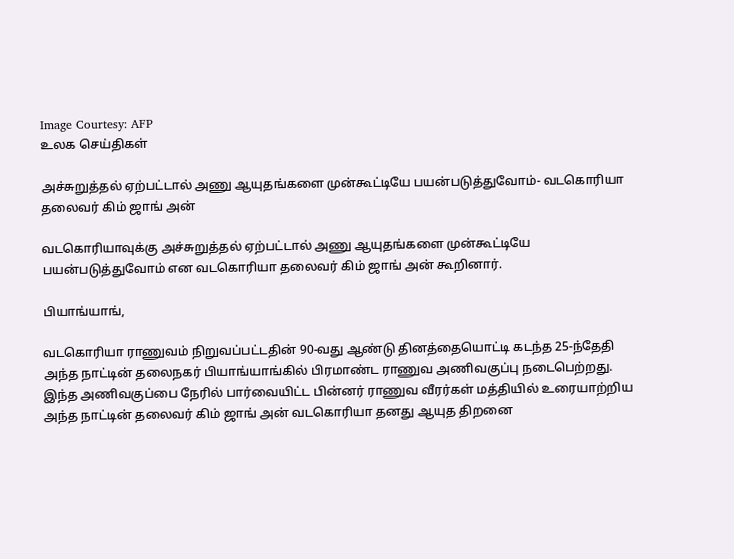Image Courtesy: AFP
உலக செய்திகள்

அச்சுறுத்தல் ஏற்பட்டால் அணு ஆயுதங்களை முன்கூட்டியே பயன்படுத்துவோம்- வடகொரியா தலைவர் கிம் ஜாங் அன்

வடகொரியாவுக்கு அச்சுறுத்தல் ஏற்பட்டால் அணு ஆயுதங்களை முன்கூட்டியே பயன்படுத்துவோம் என வடகொரியா தலைவர் கிம் ஜாங் அன் கூறினார்.

பியாங்யாங்,

வடகொரியா ராணுவம் நிறுவப்பட்டதின் 90-வது ஆண்டு தினத்தையொட்டி கடந்த 25-ந்தேதி அந்த நாட்டின் தலைநகர் பியாங்யாங்கில் பிரமாண்ட ராணுவ அணிவகுப்பு நடைபெற்றது. இந்த அணிவகுப்பை நேரில் பார்வையிட்ட பின்னர் ராணுவ வீரர்கள் மத்தியில் உரையாற்றிய அந்த நாட்டின் தலைவர் கிம் ஜாங் அன் வடகொரியா தனது ஆயுத திறனை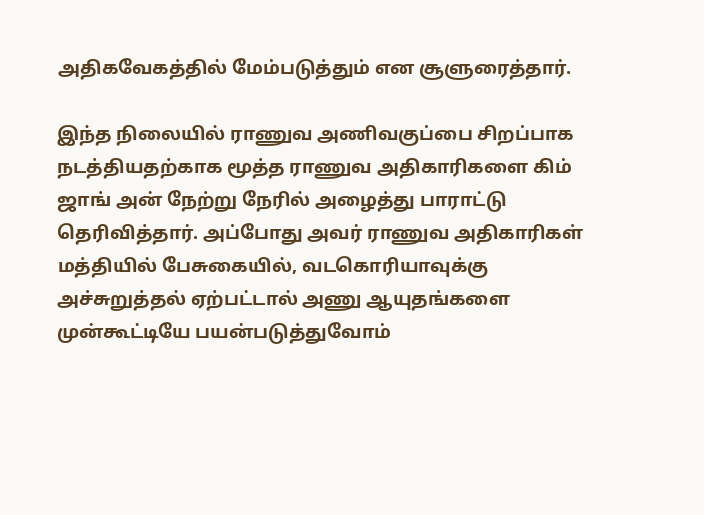அதிகவேகத்தில் மேம்படுத்தும் என சூளுரைத்தார்.

இந்த நிலையில் ராணுவ அணிவகுப்பை சிறப்பாக நடத்தியதற்காக மூத்த ராணுவ அதிகாரிகளை கிம் ஜாங் அன் நேற்று நேரில் அழைத்து பாராட்டு தெரிவித்தார். அப்போது அவர் ராணுவ அதிகாரிகள் மத்தியில் பேசுகையில், வடகொரியாவுக்கு அச்சுறுத்தல் ஏற்பட்டால் அணு ஆயுதங்களை முன்கூட்டியே பயன்படுத்துவோம்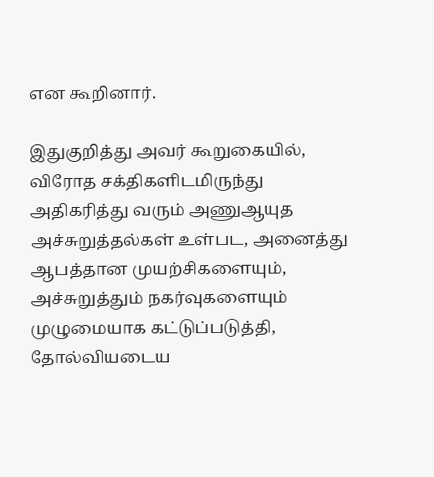என கூறினார்.

இதுகுறித்து அவர் கூறுகையில், விரோத சக்திகளிடமிருந்து அதிகரித்து வரும் அணுஆயுத அச்சுறுத்தல்கள் உள்பட, அனைத்து ஆபத்தான முயற்சிகளையும், அச்சுறுத்தும் நகர்வுகளையும் முழுமையாக கட்டுப்படுத்தி, தோல்வியடைய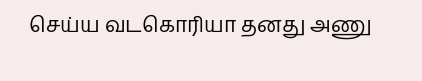செய்ய வடகொரியா தனது அணு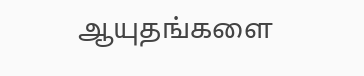ஆயுதங்களை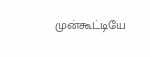முன்கூட்டியே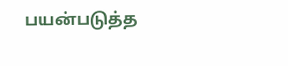பயன்படுத்த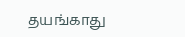தயங்காது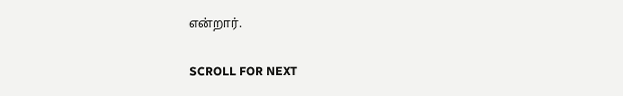என்றார்.

SCROLL FOR NEXT